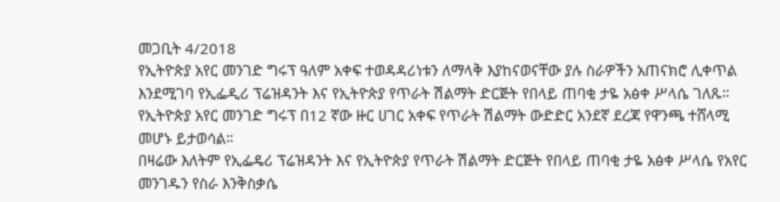መጋቢት 4/2018
የኢትዮጵያ አየር መንገድ ግሩፕ ዓለም አቀፍ ተወዳዳሪነቱን ለማላቅ እያከናወናቸው ያሉ ስራዎችን አጠናክሮ ሊቀጥል እንደሚገባ የኢፌዲሪ ፕሬዝዳንት እና የኢትዮጵያ የጥራት ሽልማት ድርጅት የበላይ ጠባቂ ታዬ አፅቀ ሥላሴ ገለጹ።
የኢትዮጵያ አየር መንገድ ግሩፕ በ12 ኛው ዙር ሀገር አቀፍ የጥራት ሽልማት ውድድር አንደኛ ደረጃ የዋንጫ ተሸላሚ መሆኑ ይታወሳል።
በዛሬው እለትም የኢፌዴሪ ፕሬዝዳንት እና የኢትዮጵያ የጥራት ሽልማት ድርጅት የበላይ ጠባቂ ታዬ አፅቀ ሥላሴ የአየር መንገዱን የስራ እንቅስቃሴ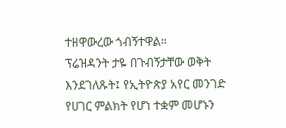ተዘዋውረው ጎብኝተዋል።
ፕሬዝዳንት ታዬ በጉብኝታቸው ወቅት እንደገለጹት፤ የኢትዮጵያ አየር መንገድ የሀገር ምልክት የሆነ ተቋም መሆኑን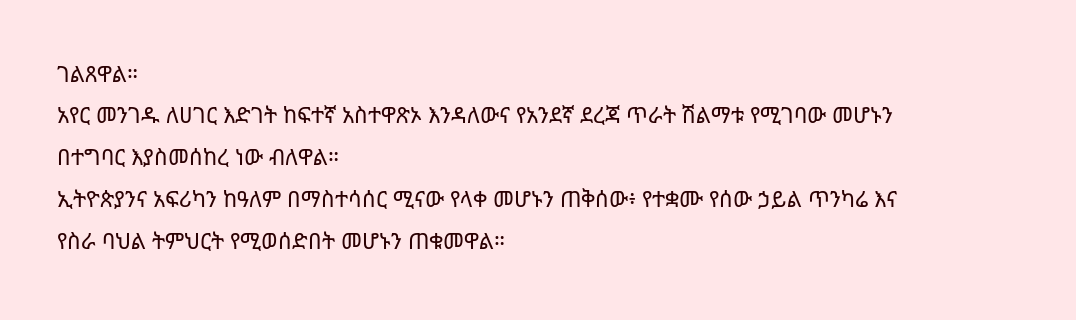ገልጸዋል።
አየር መንገዱ ለሀገር እድገት ከፍተኛ አስተዋጽኦ እንዳለውና የአንደኛ ደረጃ ጥራት ሽልማቱ የሚገባው መሆኑን በተግባር እያስመሰከረ ነው ብለዋል።
ኢትዮጵያንና አፍሪካን ከዓለም በማስተሳሰር ሚናው የላቀ መሆኑን ጠቅሰው፥ የተቋሙ የሰው ኃይል ጥንካሬ እና የስራ ባህል ትምህርት የሚወሰድበት መሆኑን ጠቁመዋል።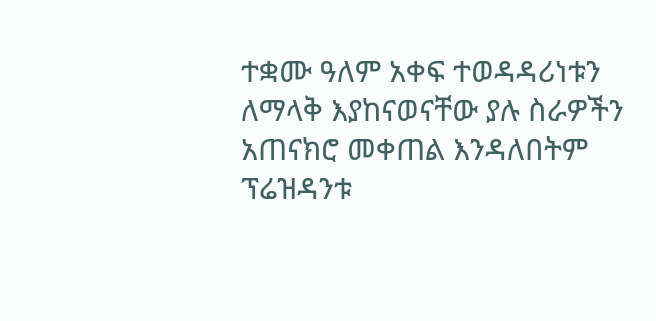ተቋሙ ዓለም አቀፍ ተወዳዳሪነቱን ለማላቅ እያከናወናቸው ያሉ ስራዎችን አጠናክሮ መቀጠል እንዳለበትም ፕሬዝዳንቱ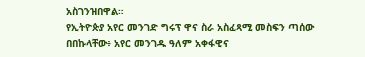አስገንዝበዋል።
የኢትዮጵያ አየር መንገድ ግሩፕ ዋና ስራ አስፈጻሚ መስፍን ጣሰው በበኩላቸው፥ አየር መንገዱ ዓለም አቀፋዊና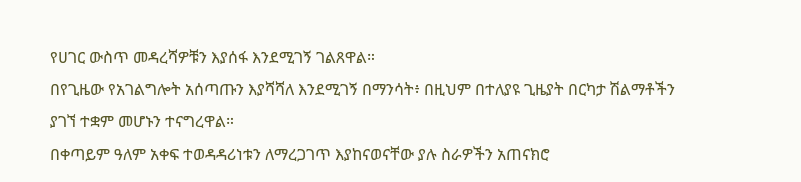የሀገር ውስጥ መዳረሻዎቹን እያሰፋ እንደሚገኝ ገልጸዋል።
በየጊዜው የአገልግሎት አሰጣጡን እያሻሻለ እንደሚገኝ በማንሳት፥ በዚህም በተለያዩ ጊዜያት በርካታ ሽልማቶችን ያገኘ ተቋም መሆኑን ተናግረዋል።
በቀጣይም ዓለም አቀፍ ተወዳዳሪነቱን ለማረጋገጥ እያከናወናቸው ያሉ ስራዎችን አጠናክሮ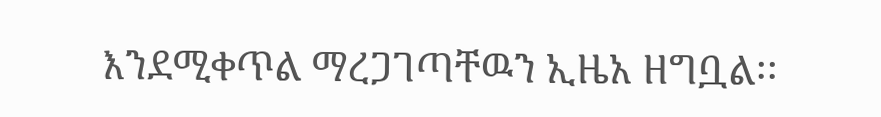እንደሚቀጥል ማረጋገጣቸዉን ኢዜአ ዘግቧል፡፡